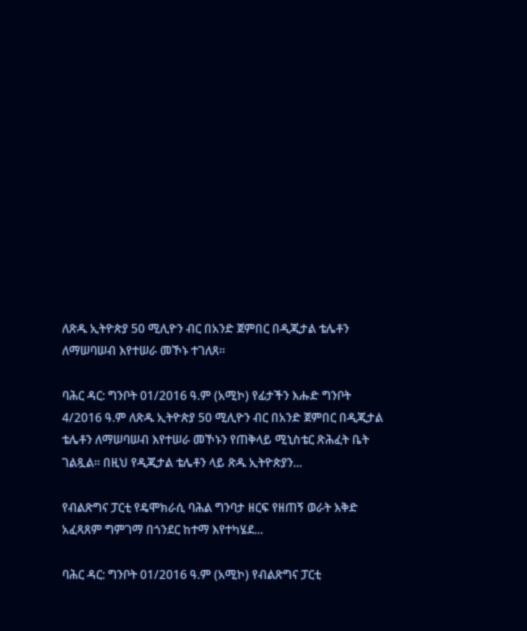ለጽዱ ኢትዮጵያ 50 ሚሊዮን ብር በአንድ ጀምበር በዲጂታል ቴሌቶን ለማሠባሠብ እየተሠራ መኾኑ ተገለጸ፡፡

ባሕር ዳር: ግንቦት 01/2016 ዓ.ም (አሚኮ) የፊታችን እሑድ ግንቦት 4/2016 ዓ.ም ለጽዱ ኢትዮጵያ 50 ሚሊዮን ብር በአንድ ጀምበር በዲጂታል ቴሌቶን ለማሠባሠብ እየተሠራ መኾኑን የጠቅላይ ሚኒስቴር ጽሕፈት ቤት ገልጿል፡፡ በዚህ የዲጂታል ቴሌቶን ላይ ጽዱ ኢትዮጵያን...

የብልጽግና ፓርቲ የዴሞክራሲ ባሕል ግንባታ ዘርፍ የዘጠኝ ወራት እቅድ አፈጻጸም ግምገማ በጎንደር ከተማ እየተካሄደ...

ባሕር ዳር: ግንቦት 01/2016 ዓ.ም (አሚኮ) የብልጽግና ፓርቲ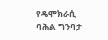የዴሞክራሲ ባሕል ግንባታ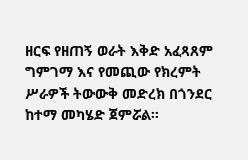ዘርፍ የዘጠኝ ወራት እቅድ አፈጻጸም ግምገማ እና የመጪው የክረምት ሥራዎች ትውውቅ መድረክ በጎንደር ከተማ መካሄድ ጀምሯል።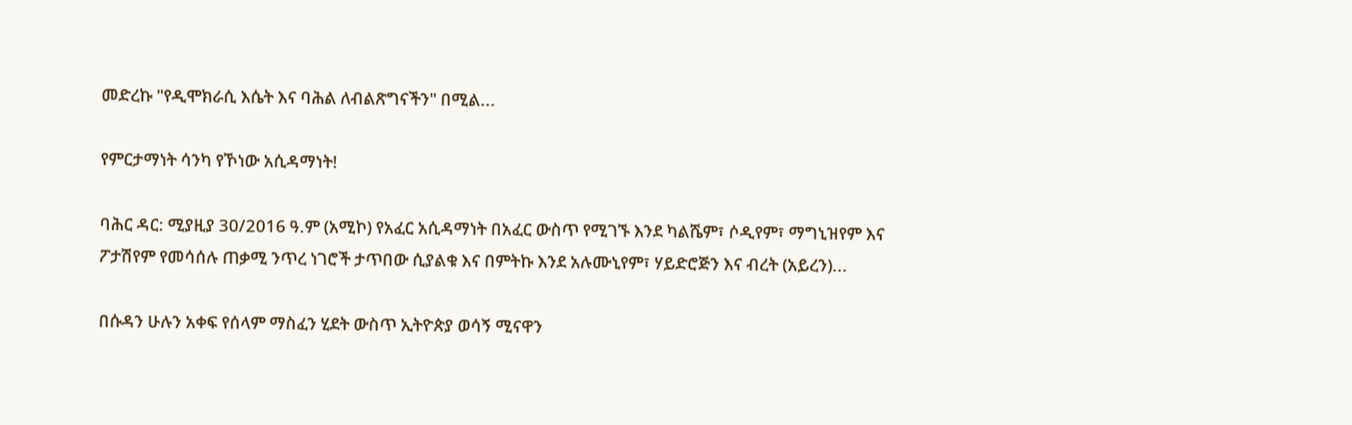መድረኩ "የዲሞክራሲ እሴት እና ባሕል ለብልጽግናችን" በሚል...

የምርታማነት ሳንካ የኾነው አሲዳማነት!

ባሕር ዳር: ሚያዚያ 30/2016 ዓ.ም (አሚኮ) የአፈር አሲዳማነት በአፈር ውስጥ የሚገኙ እንደ ካልሼም፣ ሶዲየም፣ ማግኒዝየም እና ፖታሽየም የመሳሰሉ ጠቃሚ ንጥረ ነገሮች ታጥበው ሲያልቁ እና በምትኩ እንደ አሉሙኒየም፣ ሃይድሮጅን እና ብረት (አይረን)...

በሱዳን ሁሉን አቀፍ የሰላም ማስፈን ሂደት ውስጥ ኢትዮጵያ ወሳኝ ሚናዋን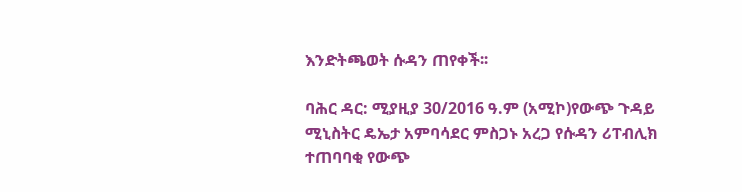እንድትጫወት ሱዳን ጠየቀች፡፡

ባሕር ዳር: ሚያዚያ 30/2016 ዓ.ም (አሚኮ)የውጭ ጉዳይ ሚኒስትር ዴኤታ አምባሳደር ምስጋኑ አረጋ የሱዳን ሪፐብሊክ ተጠባባቂ የውጭ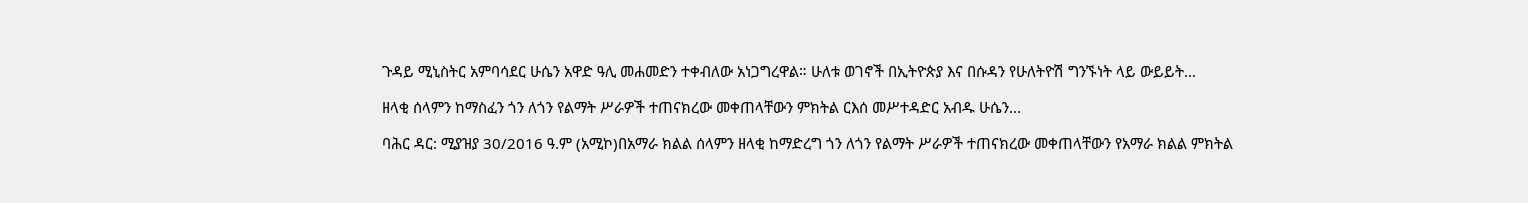ጉዳይ ሚኒስትር አምባሳደር ሁሴን አዋድ ዓሊ መሐመድን ተቀብለው አነጋግረዋል። ሁለቱ ወገኖች በኢትዮጵያ እና በሱዳን የሁለትዮሽ ግንኙነት ላይ ውይይት...

ዘላቂ ሰላምን ከማስፈን ጎን ለጎን የልማት ሥራዎች ተጠናክረው መቀጠላቸውን ምክትል ርእሰ መሥተዳድር አብዱ ሁሴን...

ባሕር ዳር: ሚያዝያ 30/2016 ዓ.ም (አሚኮ)በአማራ ክልል ሰላምን ዘላቂ ከማድረግ ጎን ለጎን የልማት ሥራዎች ተጠናክረው መቀጠላቸውን የአማራ ክልል ምክትል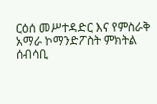ርዕሰ መሥተዳድር እና የምስራቅ አማራ ኮማንድፖስት ምክትል ሰብሳቢ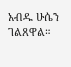አብዱ ሁሴን ገልጸዋል።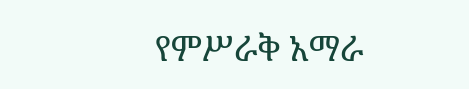የምሥራቅ አማራ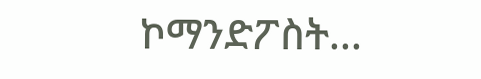ኮማንድፖስት...